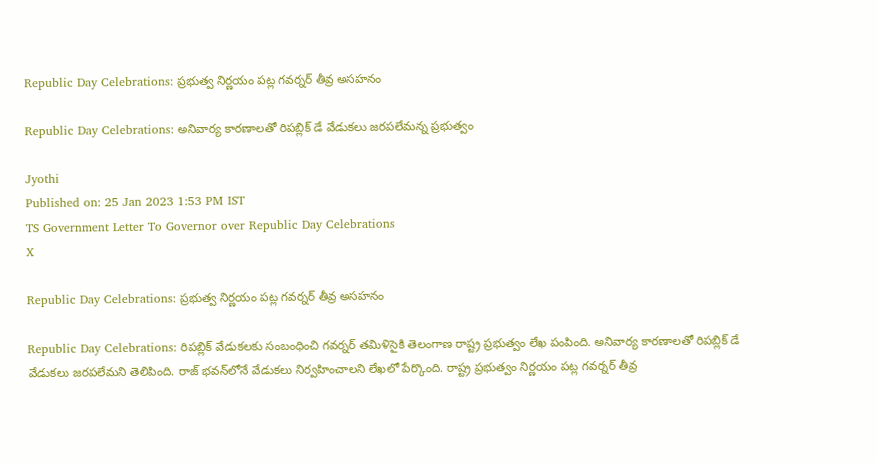Republic Day Celebrations: ప్రభుత్వ నిర్ణయం పట్ల గవర్నర్ తీవ్ర అసహనం

Republic Day Celebrations: అనివార్య కారణాలతో రిపబ్లిక్ డే వేడుకలు జరపలేమన్న ప్రభుత్వం

Jyothi
Published on: 25 Jan 2023 1:53 PM IST
TS Government Letter To Governor over Republic Day Celebrations
X

Republic Day Celebrations: ప్రభుత్వ నిర్ణయం పట్ల గవర్నర్ తీవ్ర అసహనం

Republic Day Celebrations: రిపబ్లిక్ వేడుకలకు సంబంధించి గవర్నర్ తమిళిసైకి తెలంగాణ రాష్ట్ర ప్రభుత్వం లేఖ పంపింది. అనివార్య కారణాలతో రిపబ్లిక్ డే వేడుకలు జరపలేమని తెలిపింది. రాజ్ భవన్‌లోనే వేడుకలు నిర్వహించాలని లేఖలో పేర్కొంది. రాష్ట్ర ప్రభుత్వం నిర్ణయం పట్ల గవర్నర్ తీవ్ర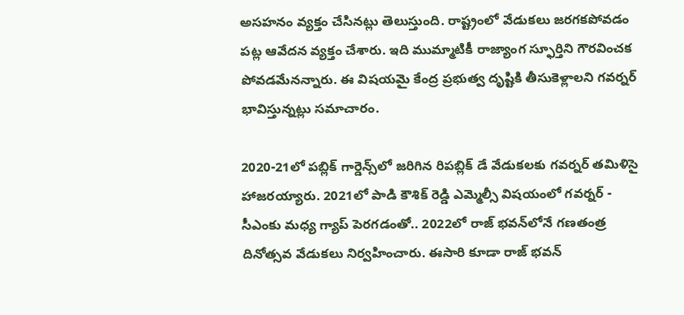అసహనం వ్యక్తం చేసినట్లు తెలుస్తుంది. రాష్ట్రంలో వేడుకలు జరగకపోవడం పట్ల ఆవేదన వ్యక్తం చేశారు. ఇది ముమ్మాటికీ రాజ్యాంగ స్ఫూర్తిని గౌరవించక పోవడమేనన్నారు. ఈ విషయమై కేంద్ర ప్రభుత్వ దృష్టికి తీసుకెళ్లాలని గవర్నర్ భావిస్తున్నట్లు సమాచారం.

2020-21లో పబ్లిక్ గార్డెన్స్‌లో జరిగిన రిపబ్లిక్ డే వేడుకలకు గవర్నర్ తమిళిసై హాజరయ్యారు. 2021లో పాడి కౌశిక్ రెడ్డి ఎమ్మెల్సీ విషయంలో గవర్నర్ - సీఎంకు మధ్య గ్యాప్ పెరగడంతో.. 2022లో రాజ్ భవన్‌లోనే గణతంత్ర దినోత్సవ వేడుకలు నిర్వహించారు. ఈసారి కూడా రాజ్ భవన్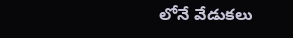లోనే వేడుకలు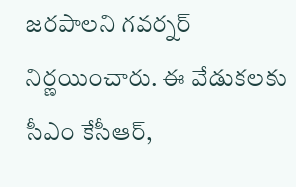జరపాలని గవర్నర్ నిర్ణయించారు. ఈ వేడుకలకు సీఎం కేసీఆర్,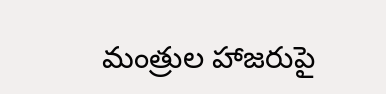మంత్రుల హాజరుపై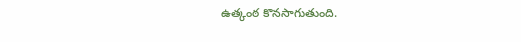ఉత్కంఠ కొనసాగుతుంది.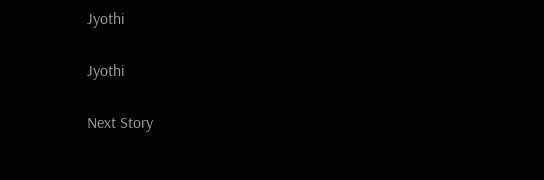Jyothi

Jyothi

Next Story